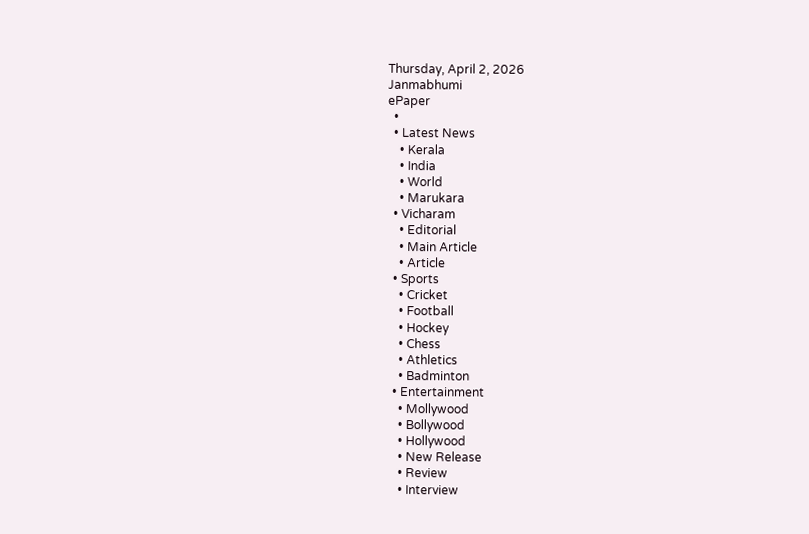Thursday, April 2, 2026
Janmabhumi
ePaper
  •
  • Latest News
    • Kerala
    • India
    • World
    • Marukara
  • Vicharam
    • Editorial
    • Main Article
    • Article
  • Sports
    • Cricket
    • Football
    • Hockey
    • Chess
    • Athletics
    • Badminton
  • Entertainment
    • Mollywood
    • Bollywood
    • Hollywood
    • New Release
    • Review
    • Interview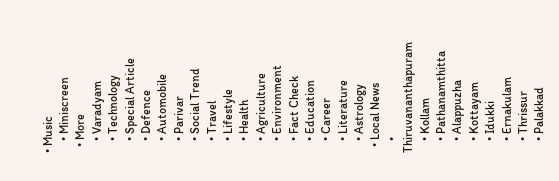• Music
    • Miniscreen
  • More
    • Varadyam
    • Technology
    • Special Article
    • Defence
    • Automobile
    • Parivar
    • Social Trend
    • Travel
    • Lifestyle
    • Health
    • Agriculture
    • Environment
    • Fact Check
    • Education
    • Career
    • Literature
    • Astrology
  • Local News
    • Thiruvananthapuram
    • Kollam
    • Pathanamthitta
    • Alappuzha
    • Kottayam
    • Idukki
    • Ernakulam
    • Thrissur
    • Palakkad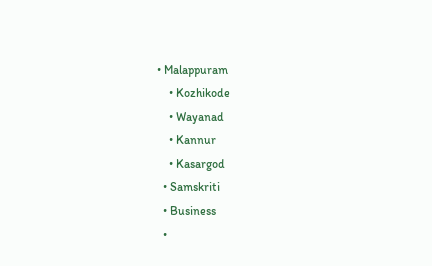• Malappuram
    • Kozhikode
    • Wayanad
    • Kannur
    • Kasargod
  • Samskriti
  • Business
  •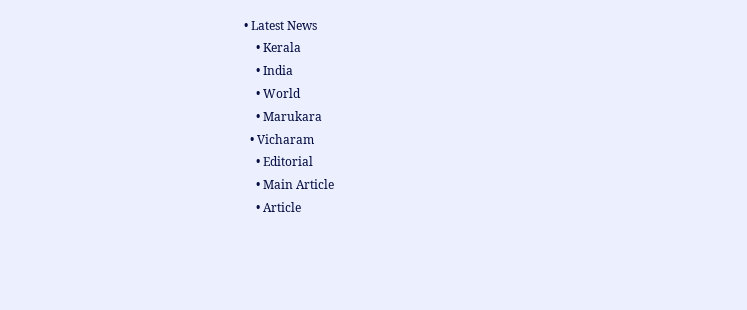• Latest News
    • Kerala
    • India
    • World
    • Marukara
  • Vicharam
    • Editorial
    • Main Article
    • Article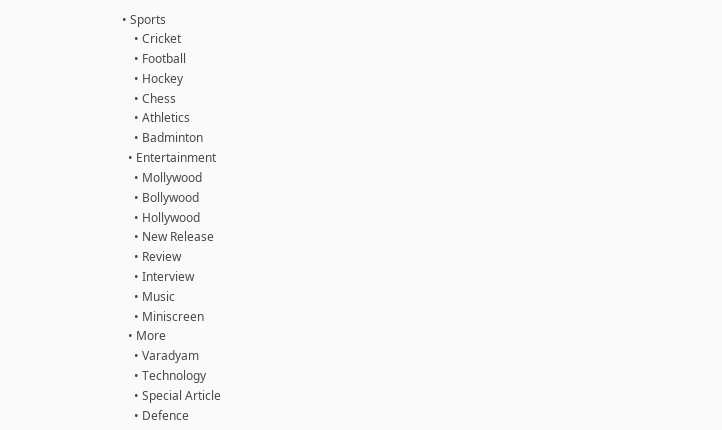• Sports
    • Cricket
    • Football
    • Hockey
    • Chess
    • Athletics
    • Badminton
  • Entertainment
    • Mollywood
    • Bollywood
    • Hollywood
    • New Release
    • Review
    • Interview
    • Music
    • Miniscreen
  • More
    • Varadyam
    • Technology
    • Special Article
    • Defence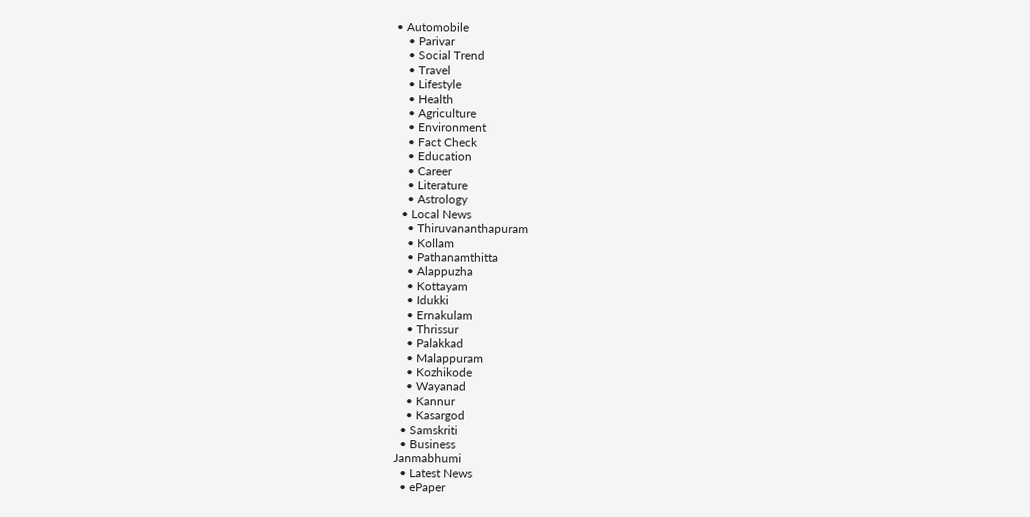• Automobile
    • Parivar
    • Social Trend
    • Travel
    • Lifestyle
    • Health
    • Agriculture
    • Environment
    • Fact Check
    • Education
    • Career
    • Literature
    • Astrology
  • Local News
    • Thiruvananthapuram
    • Kollam
    • Pathanamthitta
    • Alappuzha
    • Kottayam
    • Idukki
    • Ernakulam
    • Thrissur
    • Palakkad
    • Malappuram
    • Kozhikode
    • Wayanad
    • Kannur
    • Kasargod
  • Samskriti
  • Business
Janmabhumi
  • Latest News
  • ePaper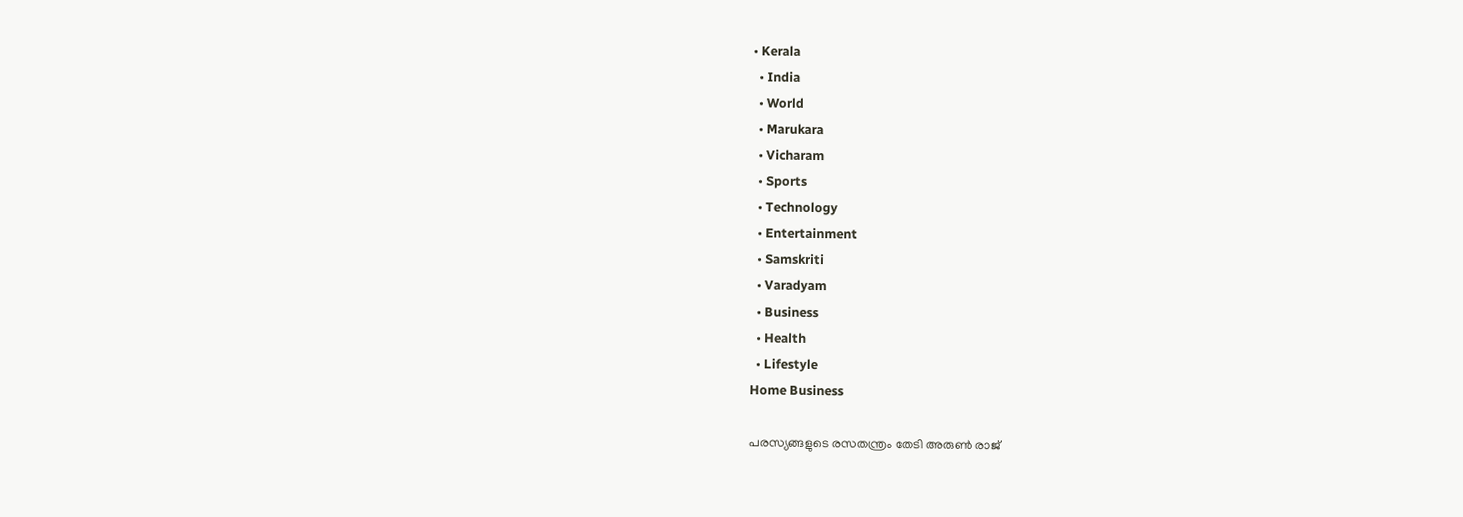• Kerala
  • India
  • World
  • Marukara
  • Vicharam
  • Sports
  • Technology
  • Entertainment
  • Samskriti
  • Varadyam
  • Business
  • Health
  • Lifestyle
Home Business

പരസ്യങ്ങളുടെ രസതന്ത്രം തേടി അരുണ്‍ രാജ്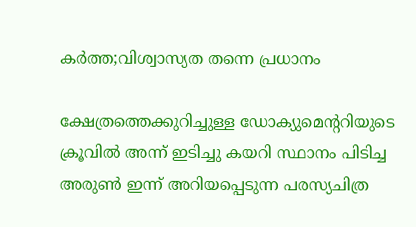കര്‍ത്ത;വിശ്വാസ്യത തന്നെ പ്രധാനം

ക്ഷേത്രത്തെക്കുറിച്ചുള്ള ഡോക്യുമെന്ററിയുടെ ക്രൂവില്‍ അന്ന് ഇടിച്ചു കയറി സ്ഥാനം പിടിച്ച അരുണ്‍ ഇന്ന് അറിയപ്പെടുന്ന പരസ്യചിത്ര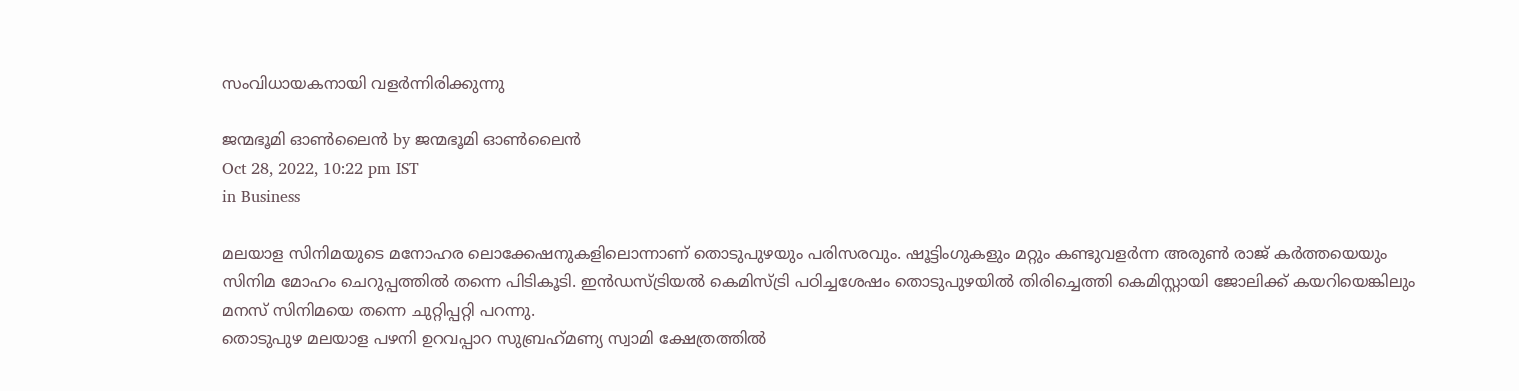സംവിധായകനായി വളര്‍ന്നിരിക്കുന്നു

ജന്മഭൂമി ഓണ്‍ലൈന്‍ by ജന്മഭൂമി ഓണ്‍ലൈന്‍
Oct 28, 2022, 10:22 pm IST
in Business

മലയാള സിനിമയുടെ മനോഹര ലൊക്കേഷനുകളിലൊന്നാണ് തൊടുപുഴയും പരിസരവും. ഷൂട്ടിംഗുകളും മറ്റും കണ്ടുവളര്‍ന്ന അരുണ്‍ രാജ് കര്‍ത്തയെയും സിനിമ മോഹം ചെറുപ്പത്തില്‍ തന്നെ പിടികൂടി. ഇന്‍ഡസ്ട്രിയല്‍ കെമിസ്ട്രി പഠിച്ചശേഷം തൊടുപുഴയില്‍ തിരിച്ചെത്തി കെമിസ്റ്റായി ജോലിക്ക് കയറിയെങ്കിലും മനസ് സിനിമയെ തന്നെ ചുറ്റിപ്പറ്റി പറന്നു.
തൊടുപുഴ മലയാള പഴനി ഉറവപ്പാറ സുബ്രഹ്‌മണ്യ സ്വാമി ക്ഷേത്രത്തില്‍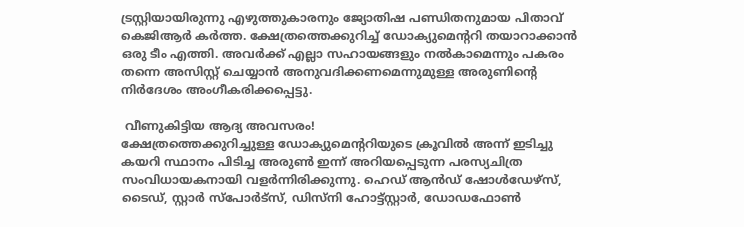ട്രസ്റ്റിയായിരുന്നു എഴുത്തുകാരനും ജ്യോതിഷ പണ്ഡിതനുമായ പിതാവ് കെജിആര്‍ കര്‍ത്ത. ക്ഷേത്രത്തെക്കുറിച്ച് ഡോക്യുമെന്ററി തയാറാക്കാന്‍ ഒരു ടീം എത്തി. അവര്‍ക്ക് എല്ലാ സഹായങ്ങളും നല്‍കാമെന്നും പകരം തന്നെ അസിസ്റ്റ് ചെയ്യാന്‍ അനുവദിക്കണമെന്നുമുള്ള അരുണിന്റെ നിര്‍ദേശം അംഗീകരിക്കപ്പെട്ടു.

 വീണുകിട്ടിയ ആദ്യ അവസരം!
ക്ഷേത്രത്തെക്കുറിച്ചുള്ള ഡോക്യുമെന്ററിയുടെ ക്രൂവില്‍ അന്ന് ഇടിച്ചു കയറി സ്ഥാനം പിടിച്ച അരുണ്‍ ഇന്ന് അറിയപ്പെടുന്ന പരസ്യചിത്ര സംവിധായകനായി വളര്‍ന്നിരിക്കുന്നു. ഹെഡ് ആന്‍ഡ് ഷോള്‍ഡേഴ്സ്, ടൈഡ്, സ്റ്റാര്‍ സ്പോര്‍ട്സ്, ഡിസ്നി ഹോട്ട്സ്റ്റാര്‍, ഡോഡഫോണ്‍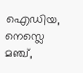ഐഡിയ, നെസ്ലെ മഞ്ച്,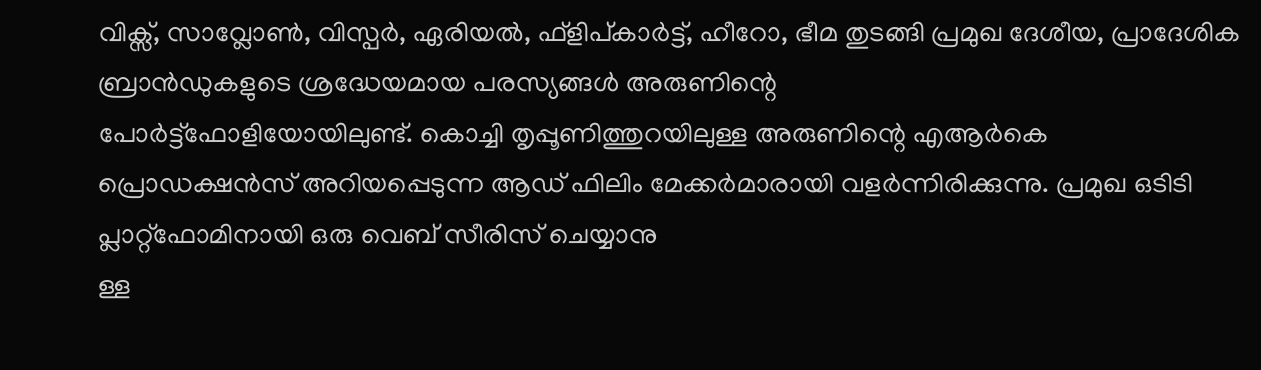വിക്സ്, സാവ്ലോണ്‍, വിസ്പര്‍, ഏരിയല്‍, ഫ്ളിപ്കാര്‍ട്ട്, ഹീറോ, ഭീമ തുടങ്ങി പ്രമുഖ ദേശീയ, പ്രാദേശിക
ബ്രാന്‍ഡുകളുടെ ശ്രദ്ധേയമായ പരസ്യങ്ങള്‍ അരുണിന്റെ
പോര്‍ട്ട്ഫോളിയോയിലുണ്ട്. കൊച്ചി തൃപ്പൂണിത്തുറയിലുള്ള അരുണിന്റെ എആര്‍കെ
പ്രൊഡക്ഷന്‍സ് അറിയപ്പെടുന്ന ആഡ് ഫിലിം മേക്കര്‍മാരായി വളര്‍ന്നിരിക്കുന്നു. പ്രമുഖ ഒടിടി പ്ലാറ്റ്ഫോമിനായി ഒരു വെബ് സീരിസ് ചെയ്യാനു
ള്ള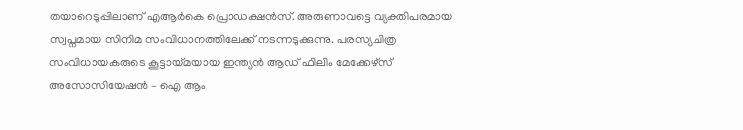തയാറെടുപ്പിലാണ് എആര്‍കെ പ്രൊഡക്ഷന്‍സ്. അരുണാവട്ടെ വ്യക്തിപരമായ സ്വപ്നമായ സിനിമ സംവിധാനത്തിലേക്ക് നടന്നടുക്കുന്നു. പരസ്യചിത്ര സംവിധായകരുടെ കൂട്ടായ്‌മയായ ഇന്ത്യന്‍ ആഡ് ഫിലിം മേക്കേഴ്സ് അസോസിയേഷന്‍ – ഐ ആം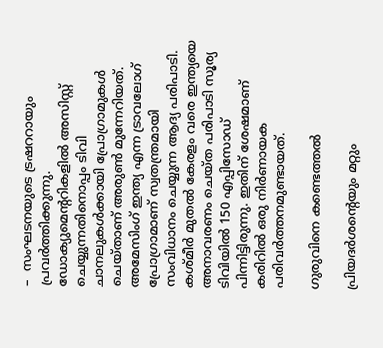–  സംഘടനയുടെ ട്രഷററായും പ്രവര്‍ത്തിക്കുന്നു.
ഡോക്യുമെന്ററികളില്‍ അസിസ്റ്റ് ചെയ്യുന്നതിനൊപ്പം ടിവി ചാനലുകള്‍ക്കായി പ്രോഗ്രാമുകള്‍ ചെയ്താണ് അരുണ്‍ മുന്നേറിയത്. അമേസിംഗ് ഇന്ത്യ എന്ന ട്രാവലോഗ് പ്രോഗ്രാമാണ് സ്വതന്ത്രമായി സംവിധാനം ചെയ്യുന്ന ആദ്യ പരിപാടി. കശ്മീര്‍ മുതല്‍ കേരളം വരെ ഇന്ത്യയെ അനാവരണം ചെയ്ത പരിപാടി സൂര്യ ടിവിയില്‍ 150 എപ്പിസോഡ് പിന്നിട്ടിരുന്നു. ഇതിന് ശേഷമാണ് കരിറില്‍ ഒരു നിര്‍ണായക പരിവര്‍ത്തനമുണ്ടായത്.

ഗുരുവിനെ കണ്ടെത്തല്‍

പ്രിയദര്‍ശന്റെയും മറ്റും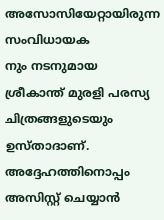അസോസിയേറ്റായിരുന്ന സംവിധായക
നും നടനുമായ ശ്രീകാന്ത് മുരളി പരസ്യ ചിത്രങ്ങളുടെയും ഉസ്താദാണ്. അദ്ദേഹത്തിനൊപ്പം അസിസ്റ്റ് ചെയ്യാന്‍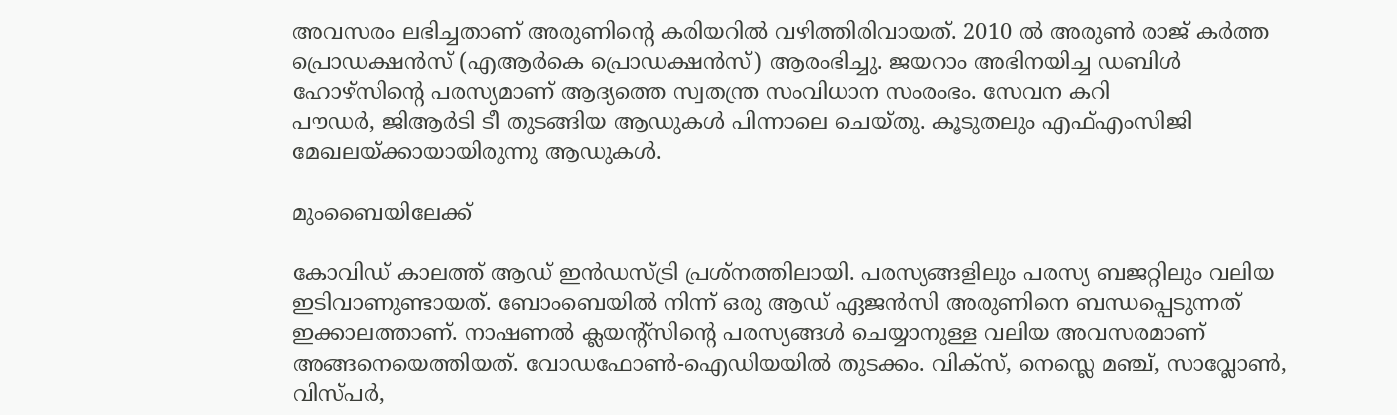അവസരം ലഭിച്ചതാണ് അരുണിന്റെ കരിയറില്‍ വഴിത്തിരിവായത്. 2010 ല്‍ അരുണ്‍ രാജ് കര്‍ത്ത പ്രൊഡക്ഷന്‍സ് (എആര്‍കെ പ്രൊഡക്ഷന്‍സ്) ആരംഭിച്ചു. ജയറാം അഭിനയിച്ച ഡബിള്‍ ഹോഴ്സിന്റെ പരസ്യമാണ് ആദ്യത്തെ സ്വതന്ത്ര സംവിധാന സംരംഭം. സേവന കറി
പൗഡര്‍, ജിആര്‍ടി ടീ തുടങ്ങിയ ആഡുകള്‍ പിന്നാലെ ചെയ്തു. കൂടുതലും എഫ്എംസിജി മേഖലയ്‌ക്കായായിരുന്നു ആഡുകള്‍.

മുംബൈയിലേക്ക്

കോവിഡ് കാലത്ത് ആഡ് ഇന്‍ഡസ്ട്രി പ്രശ്‌നത്തിലായി. പരസ്യങ്ങളിലും പരസ്യ ബജറ്റിലും വലിയ ഇടിവാണുണ്ടായത്. ബോംബെയില്‍ നിന്ന് ഒരു ആഡ് ഏജന്‍സി അരുണിനെ ബന്ധപ്പെടുന്നത് ഇക്കാലത്താണ്. നാഷണല്‍ ക്ലയന്റ്സിന്റെ പരസ്യങ്ങള്‍ ചെയ്യാനുള്ള വലിയ അവസരമാണ് അങ്ങനെയെത്തിയത്. വോഡഫോണ്‍-ഐഡിയയില്‍ തുടക്കം. വിക്സ്, നെസ്ലെ മഞ്ച്, സാവ്ലോണ്‍, വിസ്പര്‍,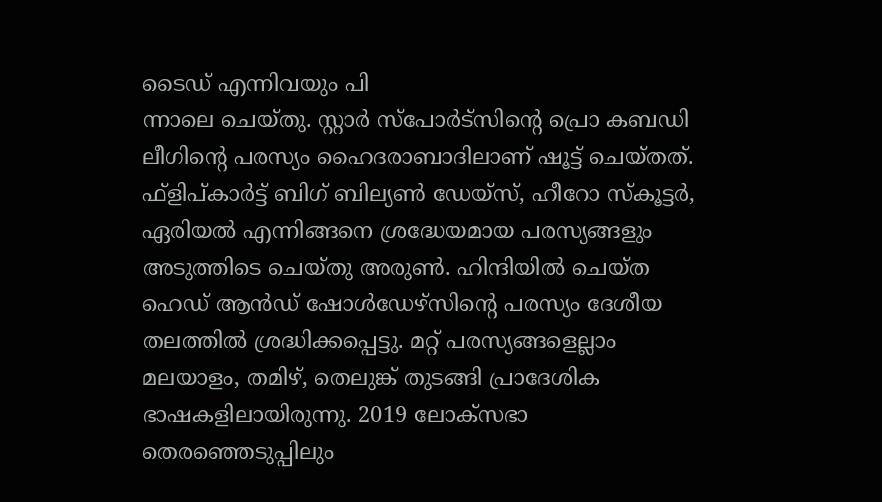ടൈഡ് എന്നിവയും പി
ന്നാലെ ചെയ്തു. സ്റ്റാര്‍ സ്പോര്‍ട്സിന്റെ പ്രൊ കബഡി ലീഗിന്റെ പരസ്യം ഹൈദരാബാദിലാണ് ഷൂട്ട് ചെയ്തത്. ഫ്ളിപ്കാര്‍ട്ട് ബിഗ് ബില്യണ്‍ ഡേയ്സ്, ഹീറോ സ്‌കൂട്ടര്‍, ഏരിയല്‍ എന്നിങ്ങനെ ശ്രദ്ധേയമായ പരസ്യങ്ങളും അടുത്തിടെ ചെയ്തു അരുണ്‍. ഹിന്ദിയില്‍ ചെയ്ത ഹെഡ് ആന്‍ഡ് ഷോള്‍ഡേഴ്‌സിന്റെ പരസ്യം ദേശീയ തലത്തില്‍ ശ്രദ്ധിക്കപ്പെട്ടു. മറ്റ് പരസ്യങ്ങളെല്ലാം മലയാളം, തമിഴ്, തെലുങ്ക് തുടങ്ങി പ്രാദേശിക ഭാഷകളിലായിരുന്നു. 2019 ലോക്‌സഭാ തെരഞ്ഞെടുപ്പിലും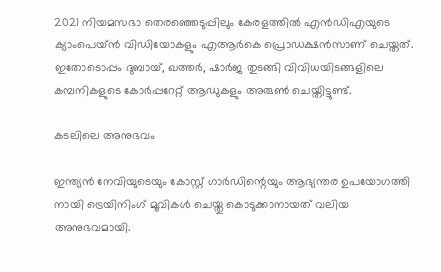2021 നിയമസഭാ തെരഞ്ഞെടുപ്പിലും കേരളത്തില്‍ എന്‍ഡിഎയുടെ ക്യാംപെയ്ന്‍ വിഡിയോകളും എആര്‍കെ പ്രൊഡക്ഷന്‍സാണ് ചെയ്തത്. ഇതോടൊപ്പം ദുബായ്, ഖത്തര്‍, ഷാര്‍ജ തുടങ്ങി വിവിധയിടങ്ങളിലെ കമ്പനികളുടെ കോര്‍പ്പറേറ്റ് ആഡുകളും അരുണ്‍ ചെയ്തിട്ടുണ്ട്.

കടലിലെ അനുഭവം

ഇന്ത്യന്‍ നേവിയുടെയും കോസ്റ്റ് ഗാര്‍ഡിന്റെയും ആഭ്യന്തര ഉപയോഗത്തി
നായി ട്രെയിനിംഗ് മൂവികള്‍ ചെയ്തു കൊടുക്കാനായത് വലിയ അനുഭവമായി.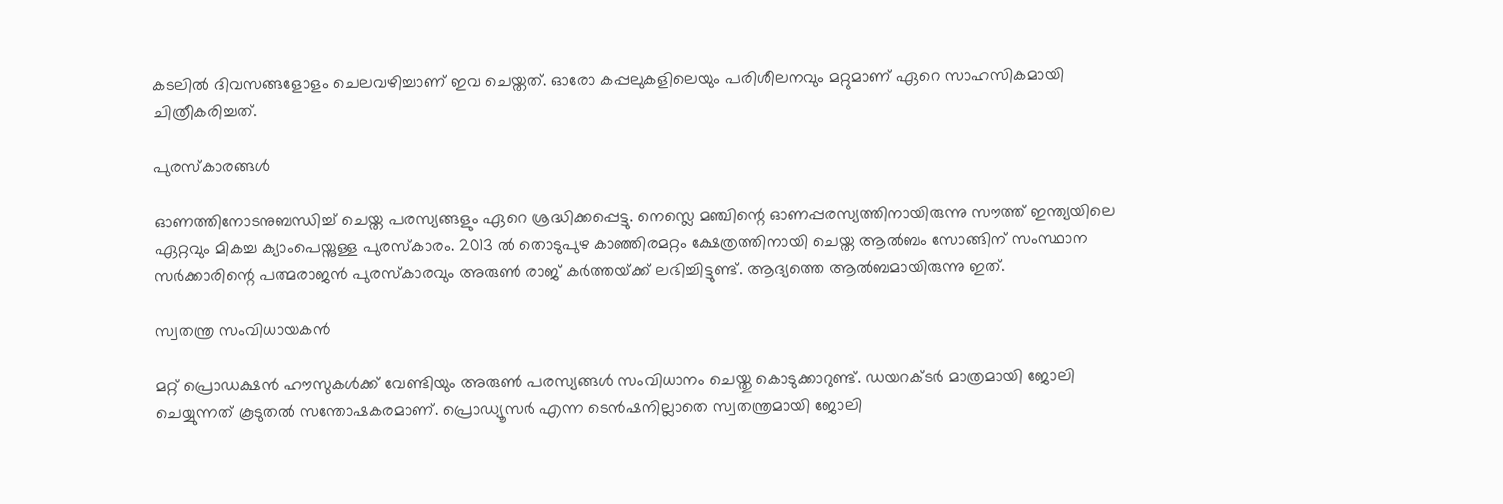കടലില്‍ ദിവസങ്ങളോളം ചെലവഴിച്ചാണ് ഇവ ചെയ്തത്. ഓരോ കപ്പലുകളിലെയും പരിശീലനവും മറ്റുമാണ് ഏറെ സാഹസികമായി ചിത്രീകരിച്ചത്.

പുരസ്‌കാരങ്ങള്‍

ഓണത്തിനോടനുബന്ധിച്ച് ചെയ്ത പരസ്യങ്ങളും ഏറെ ശ്രദ്ധിക്കപ്പെട്ടു. നെസ്ലെ മഞ്ചിന്റെ ഓണപ്പരസ്യത്തിനായിരുന്നു സൗത്ത് ഇന്ത്യയിലെ ഏറ്റവും മികച്ച ക്യാംപെയ്നുള്ള പുരസ്‌കാരം. 2013 ല്‍ തൊടുപുഴ കാഞ്ഞിരമറ്റം ക്ഷേത്രത്തിനായി ചെയ്ത ആല്‍ബം സോങ്ങിന് സംസ്ഥാന സര്‍ക്കാരിന്റെ പത്മരാജന്‍ പുരസ്‌കാരവും അരുണ്‍ രാജ് കര്‍ത്തയ്‌ക്ക് ലഭിച്ചിട്ടുണ്ട്. ആദ്യത്തെ ആല്‍ബമായിരുന്നു ഇത്.

സ്വതന്ത്ര സംവിധായകന്‍

മറ്റ് പ്രൊഡക്ഷന്‍ ഹൗസുകള്‍ക്ക് വേണ്ടിയും അരുണ്‍ പരസ്യങ്ങള്‍ സംവിധാനം ചെയ്തു കൊടുക്കാറുണ്ട്. ഡയറക്ടര്‍ മാത്രമായി ജോലി ചെയ്യുന്നത് കൂടുതല്‍ സന്തോഷകരമാണ്. പ്രൊഡ്യൂസര്‍ എന്ന ടെന്‍ഷനില്ലാതെ സ്വതന്ത്രമായി ജോലി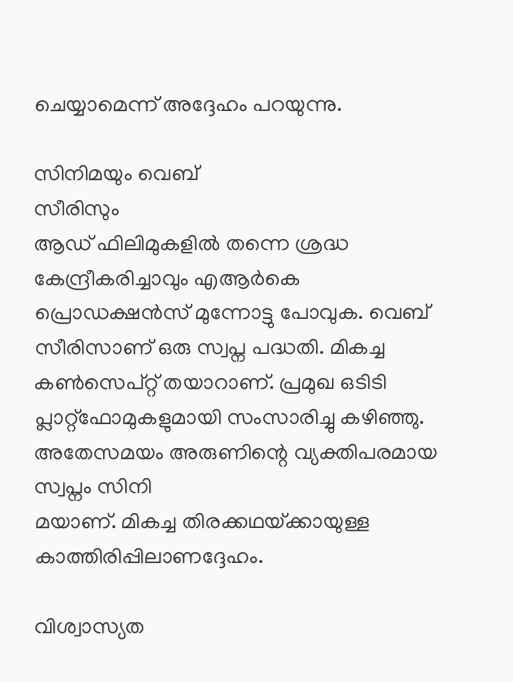ചെയ്യാമെന്ന് അദ്ദേഹം പറയുന്നു.

സിനിമയും വെബ്
സീരിസും
ആഡ് ഫിലിമുകളില്‍ തന്നെ ശ്രദ്ധ കേന്ദ്രീകരിച്ചാവും എആര്‍കെ
പ്രൊഡക്ഷന്‍സ് മുന്നോട്ടു പോവുക. വെബ് സീരിസാണ് ഒരു സ്വപ്ന പദ്ധതി. മികച്ച കണ്‍സെപ്റ്റ് തയാറാണ്. പ്രമുഖ ഒടിടി പ്ലാറ്റ്ഫോമുകളുമായി സംസാരിച്ചു കഴിഞ്ഞു. അതേസമയം അരുണിന്റെ വ്യക്തിപരമായ സ്വപ്നം സിനി
മയാണ്. മികച്ച തിരക്കഥയ്‌ക്കായുള്ള കാത്തിരിപ്പിലാണദ്ദേഹം.

വിശ്വാസ്യത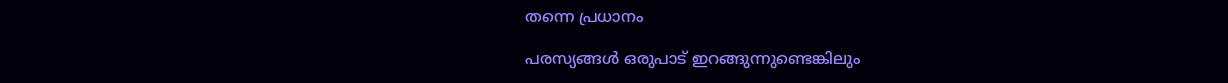തന്നെ പ്രധാനം

പരസ്യങ്ങള്‍ ഒരുപാട് ഇറങ്ങുന്നുണ്ടെങ്കിലും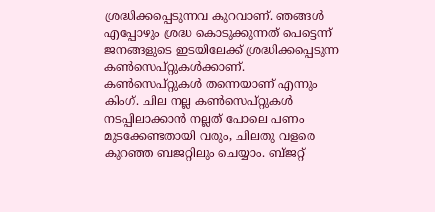ശ്രദ്ധിക്കപ്പെടുന്നവ കുറവാണ്. ഞങ്ങള്‍ എപ്പോഴും ശ്രദ്ധ കൊടുക്കുന്നത് പെട്ടെന്ന് ജനങ്ങളുടെ ഇടയിലേക്ക് ശ്രദ്ധിക്കപ്പെടുന്ന കണ്‍സെപ്റ്റുകള്‍ക്കാണ്. കണ്‍സെപ്റ്റുകള്‍ തന്നെയാണ് എന്നും കിംഗ്. ചില നല്ല കണ്‍സെപ്റ്റുകള്‍ നടപ്പിലാക്കാന്‍ നല്ലത് പോലെ പണം മുടക്കേണ്ടതായി വരും, ചിലതു വളരെ കുറഞ്ഞ ബജറ്റിലും ചെയ്യാം. ബ്ജറ്റ്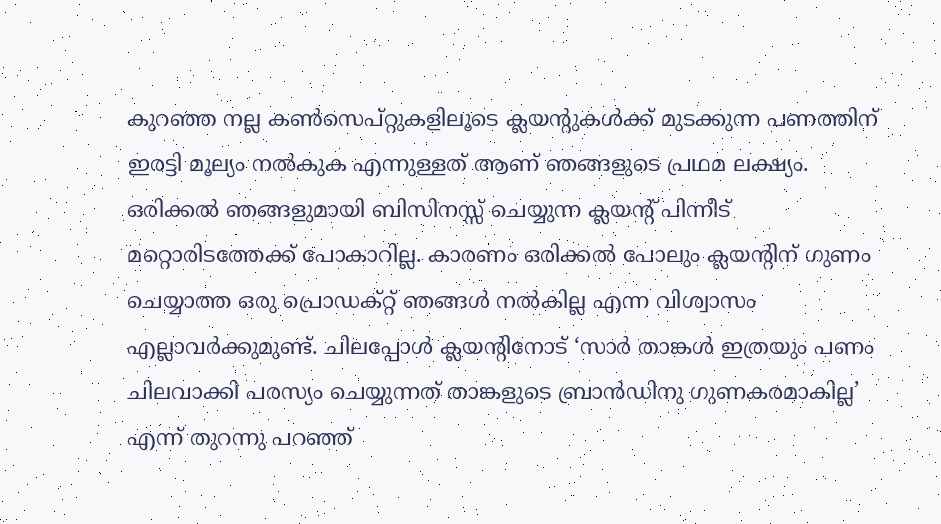കുറഞ്ഞ നല്ല കണ്‍സെപ്റ്റുകളിലൂടെ ക്ലയന്റുകള്‍ക്ക് മുടക്കുന്ന പണത്തിന് ഇരട്ടി മൂല്യം നല്‍കുക എന്നുള്ളത് ആണ് ഞങ്ങളുടെ പ്രഥമ ലക്ഷ്യം. ഒരിക്കല്‍ ഞങ്ങളുമായി ബിസിനസ്സ് ചെയ്യുന്ന ക്ലയന്റ് പിന്നീട് മറ്റൊരിടത്തേക്ക് പോകാറില്ല. കാരണം ഒരിക്കല്‍ പോലും ക്ലയന്റിന് ഗുണം ചെയ്യാത്ത ഒരു പ്രൊഡക്റ്റ് ഞങ്ങള്‍ നല്‍കില്ല എന്ന വിശ്വാസം എല്ലാവര്‍ക്കുമുണ്ട്. ചിലപ്പോള്‍ ക്ലയന്റിനോട് ‘സാര്‍ താങ്കള്‍ ഇത്രയും പണം ചിലവാക്കി പരസ്യം ചെയ്യുന്നത് താങ്കളുടെ ബ്രാന്‍ഡിനു ഗുണകരമാകില്ല’ എന്ന് തുറന്നു പറഞ്ഞ്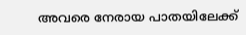അവരെ നേരായ പാതയിലേക്ക്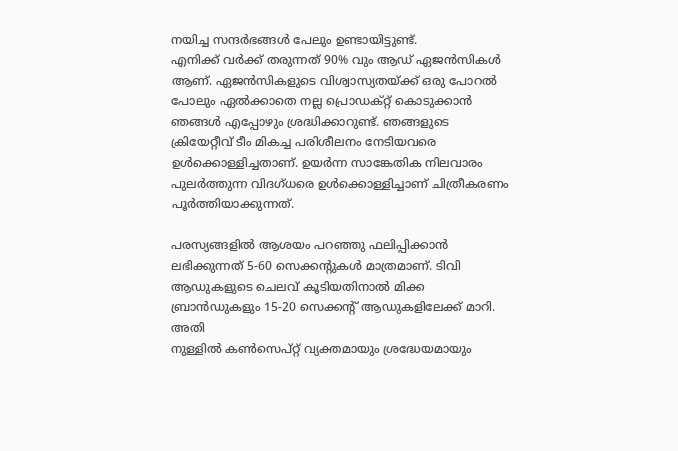നയിച്ച സന്ദര്‍ഭങ്ങള്‍ പേലും ഉണ്ടായിട്ടുണ്ട്.
എനിക്ക് വര്‍ക്ക് തരുന്നത് 90% വും ആഡ് ഏജന്‍സികള്‍ ആണ്. ഏജന്‍സികളുടെ വിശ്വാസ്യതയ്‌ക്ക് ഒരു പോറല്‍ പോലും ഏല്‍ക്കാതെ നല്ല പ്രൊഡക്റ്റ് കൊടുക്കാന്‍ ഞങ്ങള്‍ എപ്പോഴും ശ്രദ്ധിക്കാറുണ്ട്. ഞങ്ങളുടെ ക്രിയേറ്റീവ് ടീം മികച്ച പരിശീലനം നേടിയവരെ ഉള്‍ക്കൊള്ളിച്ചതാണ്. ഉയര്‍ന്ന സാങ്കേതിക നിലവാരം പുലര്‍ത്തുന്ന വിദഗ്ധരെ ഉള്‍ക്കൊള്ളിച്ചാണ് ചിത്രീകരണം പൂര്‍ത്തിയാക്കുന്നത്.

പരസ്യങ്ങളില്‍ ആശയം പറഞ്ഞു ഫലിപ്പിക്കാന്‍ ലഭിക്കുന്നത് 5-60 സെക്കന്റുകള്‍ മാത്രമാണ്. ടിവി ആഡുകളുടെ ചെലവ് കൂടിയതിനാല്‍ മിക്ക ബ്രാന്‍ഡുകളും 15-20 സെക്കന്റ് ആഡുകളിലേക്ക് മാറി. അതി
നുള്ളില്‍ കണ്‍സെപ്റ്റ് വ്യക്തമായും ശ്രദ്ധേയമായും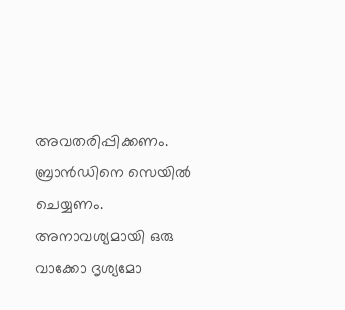അവതരിപ്പിക്കണം. ബ്രാന്‍ഡിനെ സെയില്‍ ചെയ്യണം. അനാവശ്യമായി ഒരു വാക്കോ ദൃശ്യമോ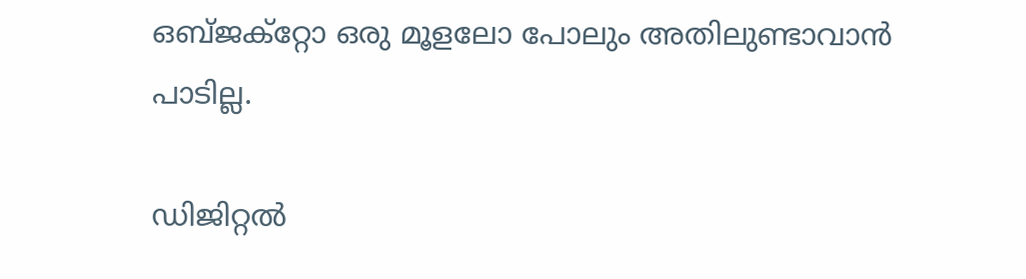ഒബ്ജക്‌റ്റോ ഒരു മൂളലോ പോലും അതിലുണ്ടാവാന്‍ പാടില്ല.

ഡിജിറ്റല്‍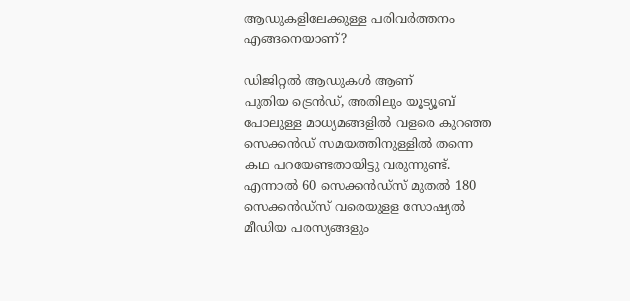ആഡുകളിലേക്കുള്ള പരിവര്‍ത്തനം എങ്ങനെയാണ്?

ഡിജിറ്റല്‍ ആഡുകള്‍ ആണ്
പുതിയ ട്രെന്‍ഡ്, അതിലും യൂട്യൂബ് പോലുള്ള മാധ്യമങ്ങളില്‍ വളരെ കുറഞ്ഞ സെക്കന്‍ഡ് സമയത്തിനുള്ളില്‍ തന്നെ കഥ പറയേണ്ടതായിട്ടു വരുന്നുണ്ട്. എന്നാല്‍ 60 സെക്കന്‍ഡ്സ് മുതല്‍ 180 സെക്കന്‍ഡ്സ് വരെയുളള സോഷ്യല്‍ മീഡിയ പരസ്യങ്ങളും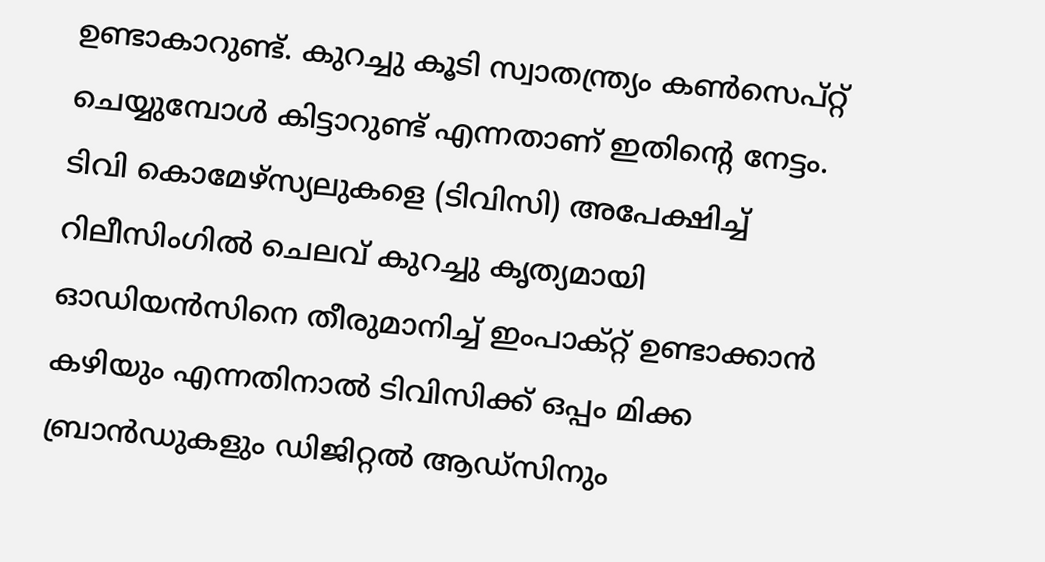ഉണ്ടാകാറുണ്ട്. കുറച്ചു കൂടി സ്വാതന്ത്ര്യം കണ്‍സെപ്റ്റ് ചെയ്യുമ്പോള്‍ കിട്ടാറുണ്ട് എന്നതാണ് ഇതിന്റെ നേട്ടം. ടിവി കൊമേഴ്‌സ്യലുകളെ (ടിവിസി) അപേക്ഷിച്ച് റിലീസിംഗില്‍ ചെലവ് കുറച്ചു കൃത്യമായി ഓഡിയന്‍സിനെ തീരുമാനിച്ച് ഇംപാക്റ്റ് ഉണ്ടാക്കാന്‍ കഴിയും എന്നതിനാല്‍ ടിവിസിക്ക് ഒപ്പം മിക്ക ബ്രാന്‍ഡുകളും ഡിജിറ്റല്‍ ആഡ്‌സിനും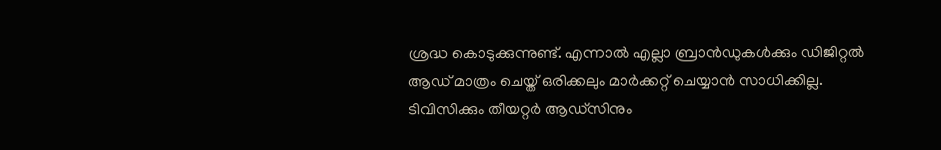ശ്രദ്ധ കൊടുക്കുന്നുണ്ട്. എന്നാല്‍ എല്ലാ ബ്രാന്‍ഡുകള്‍ക്കും ഡിജിറ്റല്‍ ആഡ് മാത്രം ചെയ്ത് ഒരിക്കലും മാര്‍ക്കറ്റ് ചെയ്യാന്‍ സാധിക്കില്ല. ടിവിസിക്കും തീയറ്റര്‍ ആഡ്‌സിനും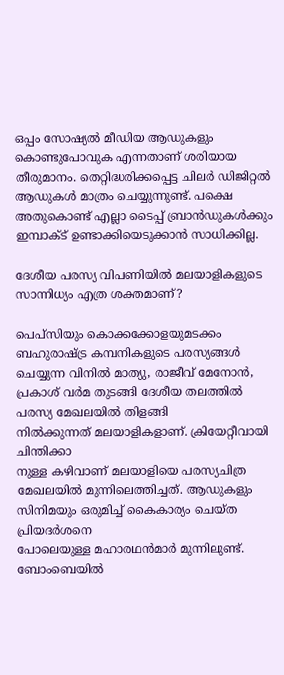ഒപ്പം സോഷ്യല്‍ മീഡിയ ആഡുകളും കൊണ്ടുപോവുക എന്നതാണ് ശരിയായ തീരുമാനം. തെറ്റിദ്ധരിക്കപ്പെട്ട ചിലര്‍ ഡിജിറ്റല്‍ ആഡുകള്‍ മാത്രം ചെയ്യുന്നുണ്ട്. പക്ഷെ അതുകൊണ്ട് എല്ലാ ടൈപ്പ് ബ്രാന്‍ഡുകള്‍ക്കും
ഇമ്പാക്ട് ഉണ്ടാക്കിയെടുക്കാന്‍ സാധിക്കില്ല.

ദേശീയ പരസ്യ വിപണിയില്‍ മലയാളികളുടെ സാന്നിധ്യം എത്ര ശക്തമാണ്?

പെപ്സിയും കൊക്കക്കോളയുമടക്കം ബഹുരാഷ്‌ട്ര കമ്പനികളുടെ പരസ്യങ്ങള്‍ ചെയ്യുന്ന വിനില്‍ മാത്യു, രാജീവ് മേനോന്‍, പ്രകാശ് വര്‍മ തുടങ്ങി ദേശീയ തലത്തില്‍ പരസ്യ മേഖലയില്‍ തിളങ്ങി
നില്‍ക്കുന്നത് മലയാളികളാണ്. ക്രിയേറ്റീവായി ചിന്തിക്കാ
നുള്ള കഴിവാണ് മലയാളിയെ പരസ്യചിത്ര മേഖലയില്‍ മുന്നിലെത്തിച്ചത്. ആഡുകളും സിനിമയും ഒരുമിച്ച് കൈകാര്യം ചെയ്ത പ്രിയദര്‍ശനെ
പോലെയുള്ള മഹാരഥന്‍മാര്‍ മുന്നിലുണ്ട്. ബോംബെയില്‍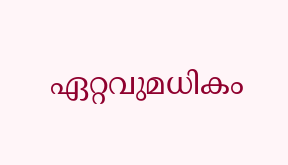ഏറ്റവുമധികം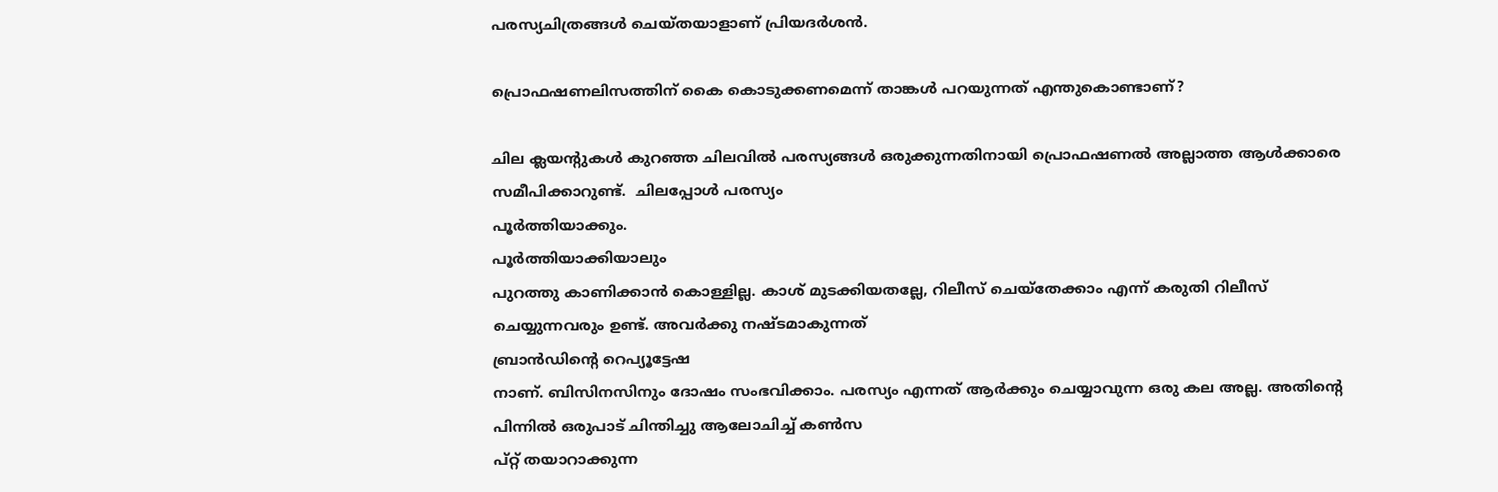പരസ്യചിത്രങ്ങള്‍ ചെയ്തയാളാണ് പ്രിയദര്‍ശന്‍.

പ്രൊഫഷണലിസത്തിന് കൈ കൊടുക്കണമെന്ന് താങ്കള്‍ പറയുന്നത് എന്തുകൊണ്ടാണ്?

ചില ക്ലയന്റുകള്‍ കുറഞ്ഞ ചിലവില്‍ പരസ്യങ്ങള്‍ ഒരുക്കുന്നതിനായി പ്രൊഫഷണല്‍ അല്ലാത്ത ആള്‍ക്കാരെ സമീപിക്കാറുണ്ട്.  ചിലപ്പോള്‍ പരസ്യം
പൂര്‍ത്തിയാക്കും.
പൂര്‍ത്തിയാക്കിയാലും
പുറത്തു കാണിക്കാന്‍ കൊള്ളില്ല. കാശ് മുടക്കിയതല്ലേ, റിലീസ് ചെയ്‌തേക്കാം എന്ന് കരുതി റിലീസ് ചെയ്യുന്നവരും ഉണ്ട്. അവര്‍ക്കു നഷ്ടമാകുന്നത്
ബ്രാന്‍ഡിന്റെ റെപ്യൂട്ടേഷ
നാണ്. ബിസിനസിനും ദോഷം സംഭവിക്കാം. പരസ്യം എന്നത് ആര്‍ക്കും ചെയ്യാവുന്ന ഒരു കല അല്ല. അതിന്റെ പിന്നില്‍ ഒരുപാട് ചിന്തിച്ചു ആലോചിച്ച് കണ്‍സ
പ്റ്റ് തയാറാക്കുന്ന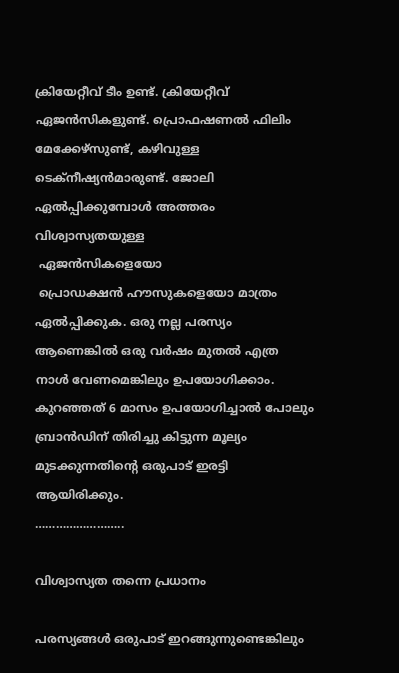ക്രിയേറ്റീവ് ടീം ഉണ്ട്. ക്രിയേറ്റീവ് ഏജന്‍സികളുണ്ട്. പ്രൊഫഷണല്‍ ഫിലിം മേക്കേഴ്‌സുണ്ട്, കഴിവുള്ള ടെക്‌നീഷ്യന്‍മാരുണ്ട്. ജോലി ഏല്‍പ്പിക്കുമ്പോള്‍ അത്തരം വിശ്വാസ്യതയുള്ള
 ഏജന്‍സികളെയോ
 പ്രൊഡക്ഷന്‍ ഹൗസുകളെയോ മാത്രം ഏല്‍പ്പിക്കുക. ഒരു നല്ല പരസ്യം ആണെങ്കില്‍ ഒരു വര്‍ഷം മുതല്‍ എത്ര നാള്‍ വേണമെങ്കിലും ഉപയോഗിക്കാം. കുറഞ്ഞത് 6 മാസം ഉപയോഗിച്ചാല്‍ പോലും ബ്രാന്‍ഡിന് തിരിച്ചു കിട്ടുന്ന മൂല്യം മുടക്കുന്നതിന്റെ ഒരുപാട് ഇരട്ടി ആയിരിക്കും.
……………………..

വിശ്വാസ്യത തന്നെ പ്രധാനം

പരസ്യങ്ങള്‍ ഒരുപാട് ഇറങ്ങുന്നുണ്ടെങ്കിലും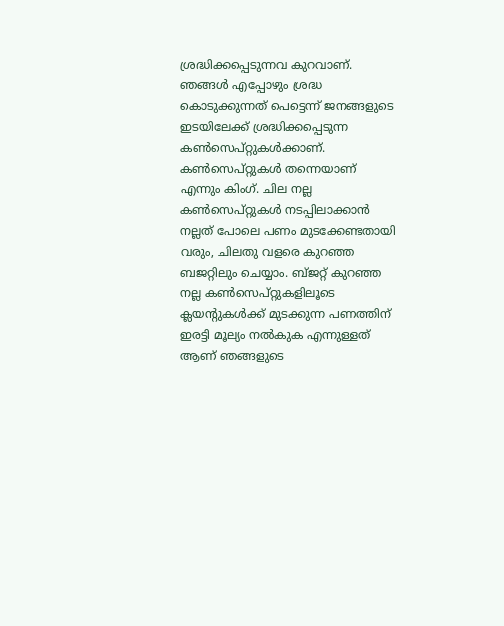ശ്രദ്ധിക്കപ്പെടുന്നവ കുറവാണ്. ഞങ്ങള്‍ എപ്പോഴും ശ്രദ്ധ കൊടുക്കുന്നത് പെട്ടെന്ന് ജനങ്ങളുടെ ഇടയിലേക്ക് ശ്രദ്ധിക്കപ്പെടുന്ന കണ്‍സെപ്റ്റുകള്‍ക്കാണ്. കണ്‍സെപ്റ്റുകള്‍ തന്നെയാണ് എന്നും കിംഗ്. ചില നല്ല കണ്‍സെപ്റ്റുകള്‍ നടപ്പിലാക്കാന്‍ നല്ലത് പോലെ പണം മുടക്കേണ്ടതായി വരും, ചിലതു വളരെ കുറഞ്ഞ ബജറ്റിലും ചെയ്യാം. ബ്ജറ്റ് കുറഞ്ഞ നല്ല കണ്‍സെപ്റ്റുകളിലൂടെ ക്ലയന്റുകള്‍ക്ക് മുടക്കുന്ന പണത്തിന് ഇരട്ടി മൂല്യം നല്‍കുക എന്നുള്ളത് ആണ് ഞങ്ങളുടെ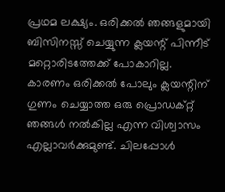പ്രഥമ ലക്ഷ്യം. ഒരിക്കല്‍ ഞങ്ങളുമായി ബിസിനസ്സ് ചെയ്യുന്ന ക്ലയന്റ് പിന്നീട് മറ്റൊരിടത്തേക്ക് പോകാറില്ല. കാരണം ഒരിക്കല്‍ പോലും ക്ലയന്റിന് ഗുണം ചെയ്യാത്ത ഒരു പ്രൊഡക്റ്റ് ഞങ്ങള്‍ നല്‍കില്ല എന്ന വിശ്വാസം എല്ലാവര്‍ക്കുമുണ്ട്. ചിലപ്പോള്‍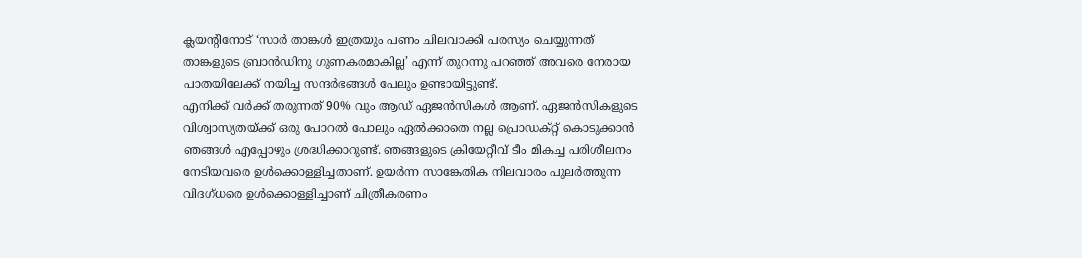ക്ലയന്റിനോട് ‘സാര്‍ താങ്കള്‍ ഇത്രയും പണം ചിലവാക്കി പരസ്യം ചെയ്യുന്നത് താങ്കളുടെ ബ്രാന്‍ഡിനു ഗുണകരമാകില്ല’ എന്ന് തുറന്നു പറഞ്ഞ് അവരെ നേരായ പാതയിലേക്ക് നയിച്ച സന്ദര്‍ഭങ്ങള്‍ പേലും ഉണ്ടായിട്ടുണ്ട്.
എനിക്ക് വര്‍ക്ക് തരുന്നത് 90% വും ആഡ് ഏജന്‍സികള്‍ ആണ്. ഏജന്‍സികളുടെ വിശ്വാസ്യതയ്‌ക്ക് ഒരു പോറല്‍ പോലും ഏല്‍ക്കാതെ നല്ല പ്രൊഡക്റ്റ് കൊടുക്കാന്‍ ഞങ്ങള്‍ എപ്പോഴും ശ്രദ്ധിക്കാറുണ്ട്. ഞങ്ങളുടെ ക്രിയേറ്റീവ് ടീം മികച്ച പരിശീലനം നേടിയവരെ ഉള്‍ക്കൊള്ളിച്ചതാണ്. ഉയര്‍ന്ന സാങ്കേതിക നിലവാരം പുലര്‍ത്തുന്ന വിദഗ്ധരെ ഉള്‍ക്കൊള്ളിച്ചാണ് ചിത്രീകരണം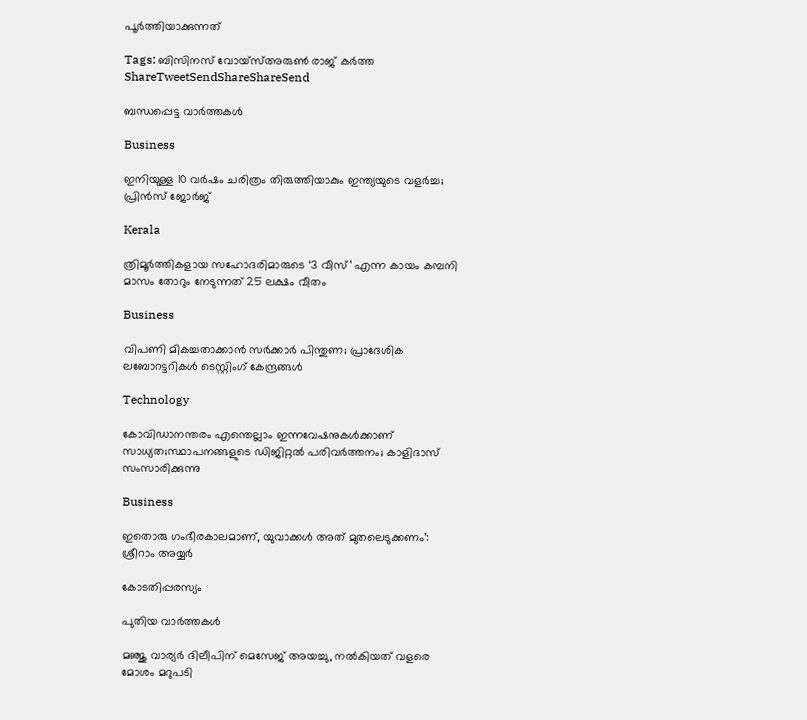പൂര്‍ത്തിയാക്കുന്നത്

Tags: ബിസിനസ് വോയ്‌സ്അരുണ്‍ രാജ് കര്‍ത്ത
ShareTweetSendShareShareSend

ബന്ധപ്പെട്ട വാര്‍ത്തകള്‍

Business

ഇനിയുള്ള 10 വര്‍ഷം ചരിത്രം തിരുത്തിയാകും ഇന്ത്യയുടെ വളര്‍ച്ച; പ്രിന്‍സ് ജോര്‍ജ്

Kerala

ത്രിമൂര്‍ത്തികളായ സഹോദരിമാരുടെ ‘3 വീസ്’ എന്ന കായം കമ്പനി മാസം തോറും നേടുന്നത് 25 ലക്ഷം വീതം

Business

വിപണി മികച്ചതാക്കാന്‍ സര്‍ക്കാര്‍ പിന്തുണ; പ്രാദേശിക ലബോറട്ടറികള്‍ ടെസ്റ്റിംഗ് കേന്ദ്രങ്ങള്‍

Technology

കോവിഡാനന്തരം എന്തെല്ലാം ഇന്നവേഷനുകള്‍ക്കാണ് സാധ്യത;സ്ഥാപനങ്ങളുടെ ഡിജിറ്റല്‍ പരിവര്‍ത്തനം; കാളിദാസ് സംസാരിക്കുന്നു

Business

ഇതൊരു ഗംഭീരകാലമാണ്, യുവാക്കള്‍ അത് മുതലെടുക്കണം’: ശ്രീറാം അയ്യര്‍

കോടതിപ്പരസ്യം

പുതിയ വാര്‍ത്തകള്‍

മഞ്ജു വാര്യർ ദിലീപിന് മെസേജ് അയച്ചു, നൽകിയത് വളരെ മോശം മറുപടി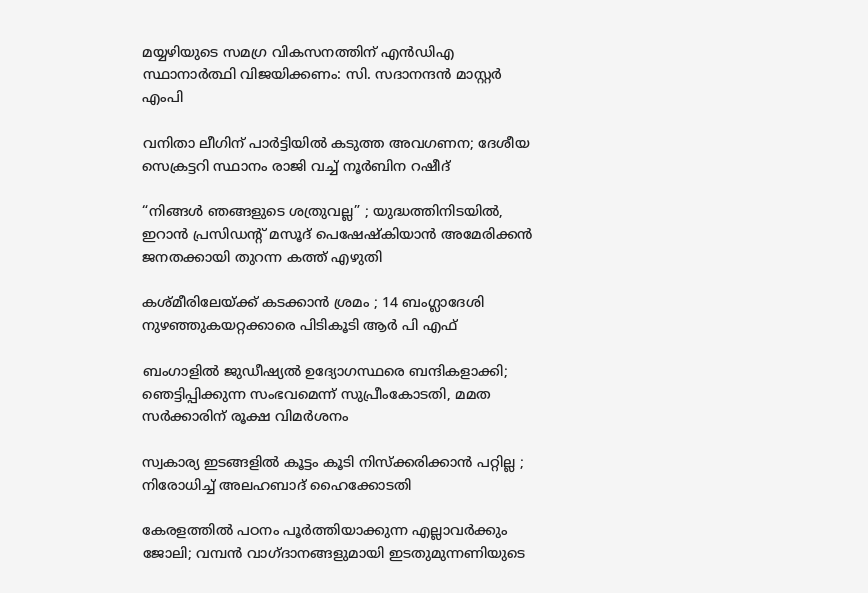മയ്യഴിയുടെ സമഗ്ര വികസനത്തിന് എന്‍ഡിഎ സ്ഥാനാര്‍ത്ഥി വിജയിക്കണം: സി. സദാനന്ദന്‍ മാസ്റ്റര്‍ എംപി

വനിതാ ലീഗിന് പാർട്ടിയിൽ കടുത്ത അവഗണന; ദേശീയ സെക്രട്ടറി സ്ഥാനം രാജി വച്ച് നൂർബിന റഷീദ്

“നിങ്ങൾ ഞങ്ങളുടെ ശത്രുവല്ല” ; യുദ്ധത്തിനിടയിൽ, ഇറാൻ പ്രസിഡന്റ് മസൂദ് പെഷേഷ്കിയാൻ അമേരിക്കൻ ജനതക്കായി തുറന്ന കത്ത് എഴുതി

കശ്മീരിലേയ്‌ക്ക് കടക്കാൻ ശ്രമം ; 14 ബംഗ്ലാദേശി നുഴഞ്ഞുകയറ്റക്കാരെ പിടികൂടി ആർ പി എഫ്

ബംഗാളിൽ ജുഡീഷ്യൽ ഉദ്യോഗസ്ഥരെ ബന്ദികളാക്കി; ഞെട്ടിപ്പിക്കുന്ന സംഭവമെന്ന് സുപ്രീംകോടതി, മമത സർക്കാരിന് രൂക്ഷ വിമർശനം

സ്വകാര്യ ഇടങ്ങളിൽ കൂട്ടം കൂടി നിസ്ക്കരിക്കാൻ പറ്റില്ല ; നിരോധിച്ച് അലഹബാദ് ഹൈക്കോടതി

കേരളത്തിൽ പഠനം പൂർത്തിയാക്കുന്ന എല്ലാവർക്കും ജോലി; വമ്പൻ വാഗ്ദാനങ്ങളുമായി ഇടതുമുന്നണിയുടെ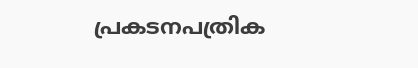പ്രകടനപത്രിക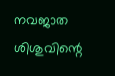നവജാത ശിശുവിന്റെ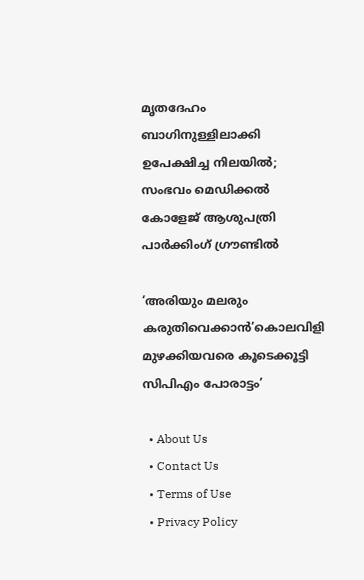മൃതദേഹം ബാഗിനുള്ളിലാക്കി ഉപേക്ഷിച്ച നിലയിൽ; സംഭവം മെഡിക്കൽ കോളേജ് ആശുപത്രി പാർക്കിംഗ് ഗ്രൗണ്ടിൽ

‘അരിയും മലരും കരുതിവെക്കാന്‍’കൊലവിളി മുഴക്കിയവരെ കൂടെക്കൂട്ടി സിപിഎം പോരാട്ടം’

  • About Us
  • Contact Us
  • Terms of Use
  • Privacy Policy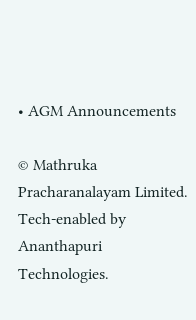• AGM Announcements

© Mathruka Pracharanalayam Limited.
Tech-enabled by Ananthapuri Technologies.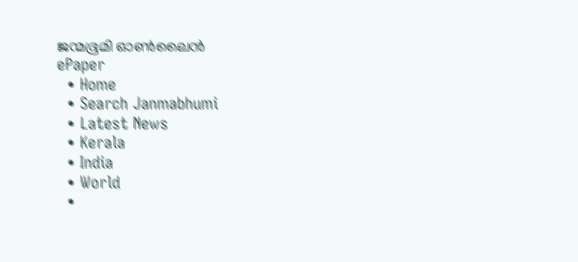ജന്മഭൂമി ഓണ്‍ലൈന്‍
ePaper
  • Home
  • Search Janmabhumi
  • Latest News
  • Kerala
  • India
  • World
  •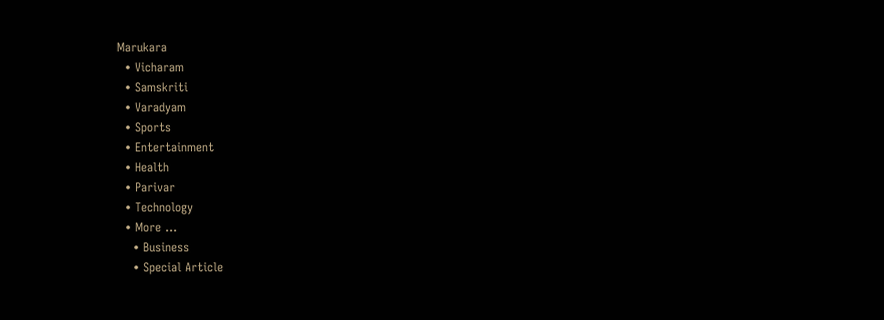Marukara
  • Vicharam
  • Samskriti
  • Varadyam
  • Sports
  • Entertainment
  • Health
  • Parivar
  • Technology
  • More …
    • Business
    • Special Article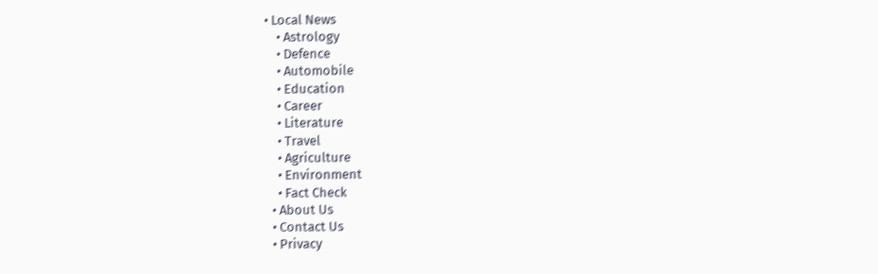• Local News
    • Astrology
    • Defence
    • Automobile
    • Education
    • Career
    • Literature
    • Travel
    • Agriculture
    • Environment
    • Fact Check
  • About Us
  • Contact Us
  • Privacy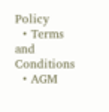Policy
  • Terms and Conditions
  • AGM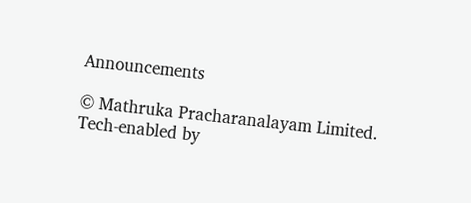Announcements

© Mathruka Pracharanalayam Limited.
Tech-enabled by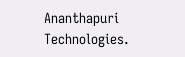Ananthapuri Technologies.